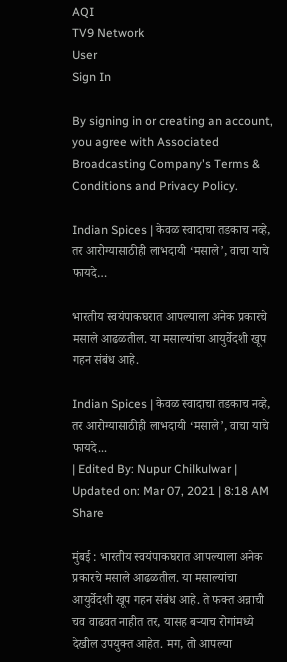AQI
TV9 Network
User
Sign In

By signing in or creating an account, you agree with Associated Broadcasting Company's Terms & Conditions and Privacy Policy.

Indian Spices | केवळ स्वादाचा तडकाच नव्हे, तर आरोग्यासाठीही लाभदायी ‘मसाले’, वाचा याचे फायदे…

भारतीय स्वयंपाकघरात आपल्याला अनेक प्रकारचे मसाले आढळतील. या मसाल्यांचा आयुर्वेदशी खूप गहन संबंध आहे.

Indian Spices | केवळ स्वादाचा तडकाच नव्हे, तर आरोग्यासाठीही लाभदायी ‘मसाले’, वाचा याचे फायदे...
| Edited By: Nupur Chilkulwar | Updated on: Mar 07, 2021 | 8:18 AM
Share

मुंबई : भारतीय स्वयंपाकघरात आपल्याला अनेक प्रकारचे मसाले आढळतील. या मसाल्यांचा आयुर्वेदशी खूप गहन संबंध आहे. ते फक्त अन्नाची चव वाढवत नाहीत तर, यासह बर्‍याच रोगांमध्ये देखील उपयुक्त आहेत. मग, तो आपल्या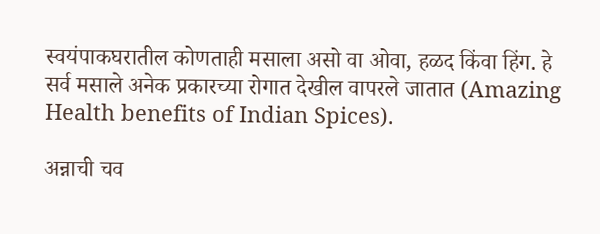स्वयंपाकघरातील कोणताही मसाला असो वा ओवा, हळद किंवा हिंग. हे सर्व मसाले अनेक प्रकारच्या रोगात देखील वापरले जातात (Amazing Health benefits of Indian Spices).

अन्नाची चव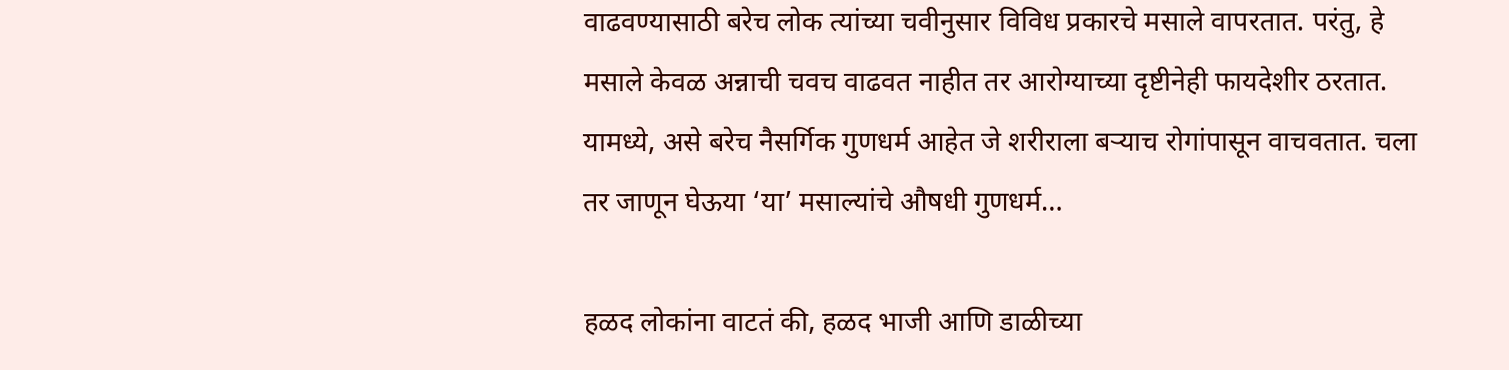वाढवण्यासाठी बरेच लोक त्यांच्या चवीनुसार विविध प्रकारचे मसाले वापरतात. परंतु, हे मसाले केवळ अन्नाची चवच वाढवत नाहीत तर आरोग्याच्या दृष्टीनेही फायदेशीर ठरतात. यामध्ये, असे बरेच नैसर्गिक गुणधर्म आहेत जे शरीराला बर्‍याच रोगांपासून वाचवतात. चला तर जाणून घेऊया ‘या’ मसाल्यांचे औषधी गुणधर्म…

हळद लोकांना वाटतं की, हळद भाजी आणि डाळीच्या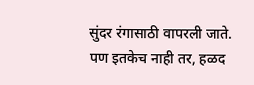सुंदर रंगासाठी वापरली जाते. पण इतकेच नाही तर, हळद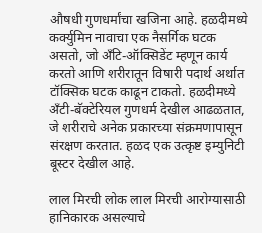औषधी गुणधर्मांचा खजिना आहे. हळदीमध्ये कर्क्युमिन नावाचा एक नैसर्गिक घटक असतो, जो अँटि-ऑक्सिडेंट म्हणून कार्य करतो आणि शरीरातून विषारी पदार्थ अर्थात टॉक्सिक घटक काढून टाकतो. हळदीमध्ये अँटी-बॅक्टेरियल गुणधर्म देखील आढळतात, जे शरीराचे अनेक प्रकारच्या संक्रमणापासून संरक्षण करतात. हळद एक उत्कृष्ट इम्युनिटी बूस्टर देखील आहे.

लाल मिरची लोक लाल मिरची आरोग्यासाठी हानिकारक असल्याचे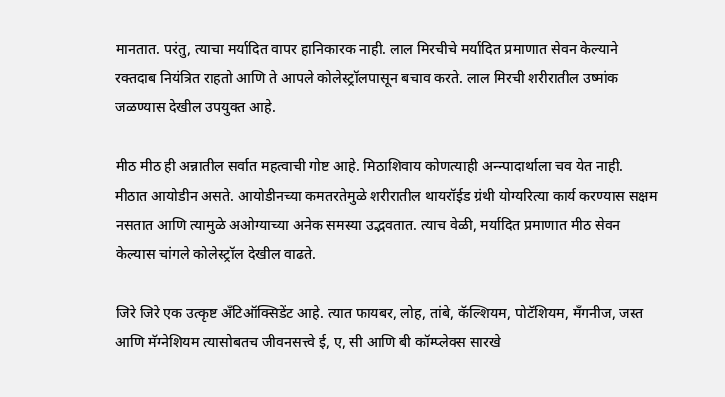मानतात. परंतु, त्याचा मर्यादित वापर हानिकारक नाही. लाल मिरचीचे मर्यादित प्रमाणात सेवन केल्याने रक्तदाब नियंत्रित राहतो आणि ते आपले कोलेस्ट्रॉलपासून बचाव करते. लाल मिरची शरीरातील उष्मांक जळण्यास देखील उपयुक्त आहे.

मीठ मीठ ही अन्नातील सर्वात महत्वाची गोष्ट आहे. मिठाशिवाय कोणत्याही अन्न्पादार्थाला चव येत नाही. मीठात आयोडीन असते. आयोडीनच्या कमतरतेमुळे शरीरातील थायरॉईड ग्रंथी योग्यरित्या कार्य करण्यास सक्षम नसतात आणि त्यामुळे अओग्याच्या अनेक समस्या उद्भवतात. त्याच वेळी, मर्यादित प्रमाणात मीठ सेवन केल्यास चांगले कोलेस्ट्रॉल देखील वाढते.

जिरे जिरे एक उत्कृष्ट अँटिऑक्सिडेंट आहे. त्यात फायबर, लोह, तांबे, कॅल्शियम, पोटॅशियम, मॅंगनीज, जस्त आणि मॅग्नेशियम त्यासोबतच जीवनसत्त्वे ई, ए, सी आणि बी कॉम्प्लेक्स सारखे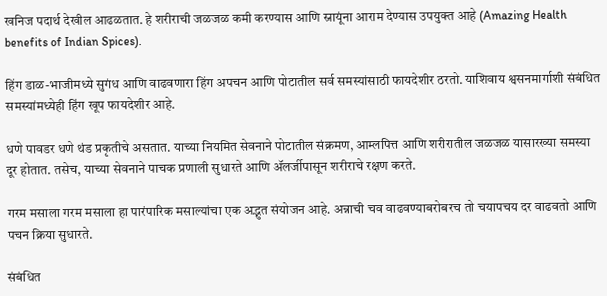खनिज पदार्थ देखील आढळतात. हे शरीराची जळजळ कमी करण्यास आणि स्नायूंना आराम देण्यास उपयुक्त आहे (Amazing Health benefits of Indian Spices).

हिंग डाळ-भाजीमध्ये सुगंध आणि वाढवणारा हिंग अपचन आणि पोटातील सर्व समस्यांसाठी फायदेशीर ठरतो. याशिवाय श्वसनमार्गाशी संबंधित समस्यांमध्येही हिंग खूप फायदेशीर आहे.

धणे पावडर धणे थंड प्रकृतीचे असतात. याच्या नियमित सेवनाने पोटातील संक्रमण, आम्लपित्त आणि शरीरातील जळजळ यासारख्या समस्या दूर होतात. तसेच, याच्या सेवनाने पाचक प्रणाली सुधारते आणि ॲलर्जीपासून शरीराचे रक्षण करते.

गरम मसाला गरम मसाला हा पारंपारिक मसाल्यांचा एक अद्भुत संयोजन आहे. अन्नाची चव वाढवण्याबरोबरच तो चयापचय दर वाढवतो आणि पचन क्रिया सुधारते.

संबंधित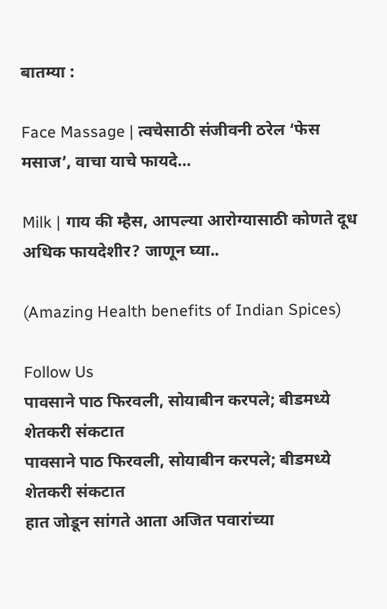बातम्या :

Face Massage | त्वचेसाठी संजीवनी ठरेल ‘फेस मसाज’, वाचा याचे फायदे…

Milk | गाय की म्हैस, आपल्या आरोग्यासाठी कोणते दूध अधिक फायदेशीर? जाणून घ्या..

(Amazing Health benefits of Indian Spices)

Follow Us
पावसाने पाठ फिरवली, सोयाबीन करपले; बीडमध्ये शेतकरी संकटात
पावसाने पाठ फिरवली, सोयाबीन करपले; बीडमध्ये शेतकरी संकटात
हात जोडून सांगते आता अजित पवारांच्या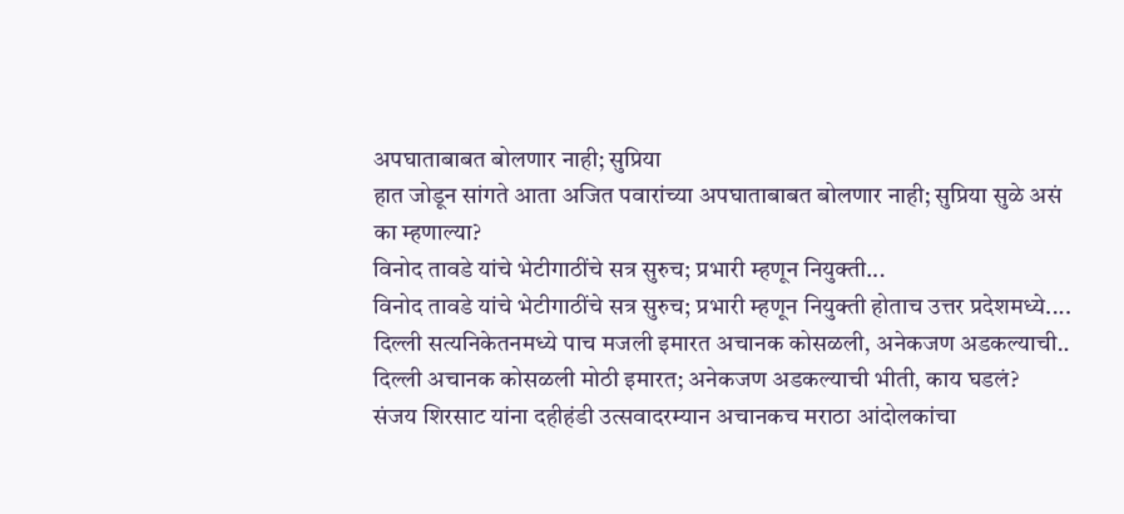अपघाताबाबत बोलणार नाही; सुप्रिया
हात जोडून सांगते आता अजित पवारांच्या अपघाताबाबत बोलणार नाही; सुप्रिया सुळे असं का म्हणाल्या?
विनोद तावडे यांचे भेटीगाठींचे सत्र सुरुच; प्रभारी म्हणून नियुक्ती...
विनोद तावडे यांचे भेटीगाठींचे सत्र सुरुच; प्रभारी म्हणून नियुक्ती होताच उत्तर प्रदेशमध्ये....
दिल्ली सत्यनिकेतनमध्ये पाच मजली इमारत अचानक कोसळली, अनेकजण अडकल्याची..
दिल्ली अचानक कोसळली मोठी इमारत; अनेकजण अडकल्याची भीती, काय घडलं?
संजय शिरसाट यांना दहीहंडी उत्सवादरम्यान अचानकच मराठा आंदोलकांचा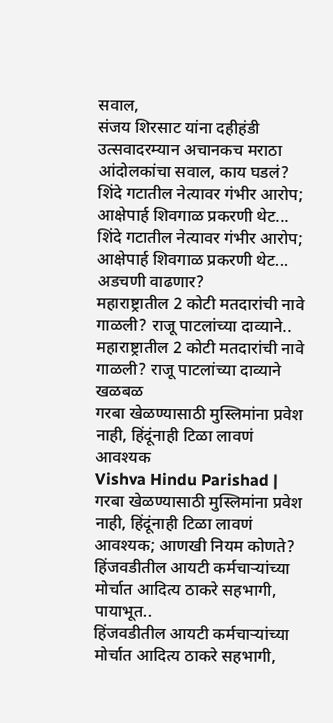सवाल,
संजय शिरसाट यांना दहीहंडी उत्सवादरम्यान अचानकच मराठा आंदोलकांचा सवाल, काय घडलं?
शिंदे गटातील नेत्यावर गंभीर आरोप; आक्षेपार्ह शिवगाळ प्रकरणी थेट...
शिंदे गटातील नेत्यावर गंभीर आरोप; आक्षेपार्ह शिवगाळ प्रकरणी थेट... अडचणी वाढणार?
महाराष्ट्रातील 2 कोटी मतदारांची नावे गाळली? राजू पाटलांच्या दाव्याने..
महाराष्ट्रातील 2 कोटी मतदारांची नावे गाळली? राजू पाटलांच्या दाव्याने खळबळ
गरबा खेळण्यासाठी मुस्लिमांना प्रवेश नाही, हिंदूंनाही टिळा लावणं आवश्यक
Vishva Hindu Parishad | गरबा खेळण्यासाठी मुस्लिमांना प्रवेश नाही, हिंदूंनाही टिळा लावणं आवश्यक; आणखी नियम कोणते?
हिंजवडीतील आयटी कर्मचाऱ्यांच्या मोर्चात आदित्य ठाकरे सहभागी, पायाभूत..
हिंजवडीतील आयटी कर्मचाऱ्यांच्या मोर्चात आदित्य ठाकरे सहभागी,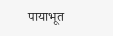पायाभूत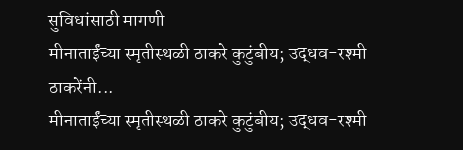सुविधांसाठी मागणी
मीनाताईंच्या स्मृतीस्थळी ठाकरे कुटुंबीय; उद्धव-रश्मी ठाकरेंनी...
मीनाताईंच्या स्मृतीस्थळी ठाकरे कुटुंबीय; उद्धव-रश्मी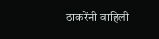ठाकरेंनी वाहिली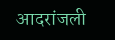आदरांजली